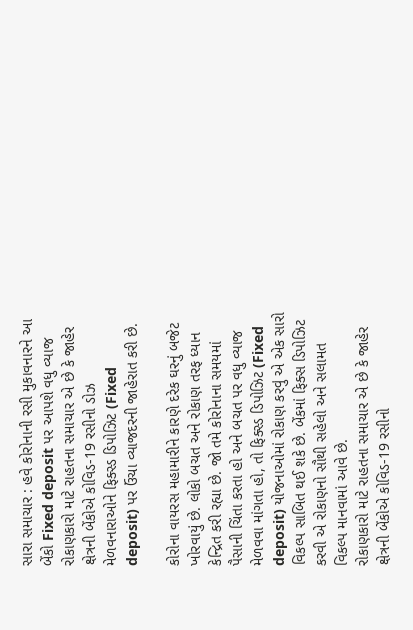સારા સમાચાર : હવે કોરોનાની રસી મુકાવનારને આ બેંકો Fixed deposit પર આપશે વધુ વ્યાજ
રોકાણકારો માટે રાહતના સમાચાર એ છે કે જાહેર ક્ષેત્રની બેંકોએ કોવિડ-19 રસીનો ડોઝ મેળવનારાઓને ફિક્સ્ડ ડિપોઝિટ (Fixed deposit) પર ઉંચા વ્યાજદરની જાહેરાત કરી છે.

કોરોના વાયરસ મહામારીને કારણે દરેક ઘરનું બજેટ ખોરવાયું છે. લોકો બચત અને રોકાણ તરફ ધ્યાન કેન્દ્રિત કરી રહ્યા છે. જો તમે કોરોનાના સમયમાં પૈસાની ચિંતા કરતા હો અને બચત પર વધુ વ્યાજ મેળવવા માંગતા હો, તો ફિક્સ્ડ ડિપોઝિટ (Fixed deposit) યોજનાઓમાં રોકાણ કરવું એ એક સારો વિકલ્પ સાબિત થઈ શકે છે. બેંકમાં ફિક્સ ડિપોઝિટ કરવી એ રોકાણનો સૌથી સહેલો અને સલામત વિકલ્પ માનવામાં આવે છે.
રોકાણકારો માટે રાહતના સમાચાર એ છે કે જાહેર ક્ષેત્રની બેંકોએ કોવિડ-19 રસીનો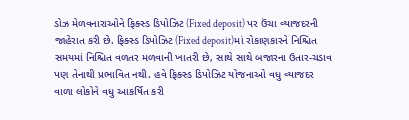ડોઝ મેળવનારાઓને ફિક્સ્ડ ડિપોઝિટ (Fixed deposit) પર ઉંચા વ્યાજદરની જાહેરાત કરી છે. ફિક્સ્ડ ડિપોઝિટ (Fixed deposit)માં રોકાણકારને નિશ્ચિત સમયમાં નિશ્ચિત વળતર મળવાની ખાતરી છે, સાથે સાથે બજારના ઉતાર-ચડાવ પણ તેનાથી પ્રભાવિત નથી. હવે ફિક્સ્ડ ડિપોઝિટ યોજનાઓ વધુ વ્યાજદર વાળા લોકોને વધુ આકર્ષિત કરી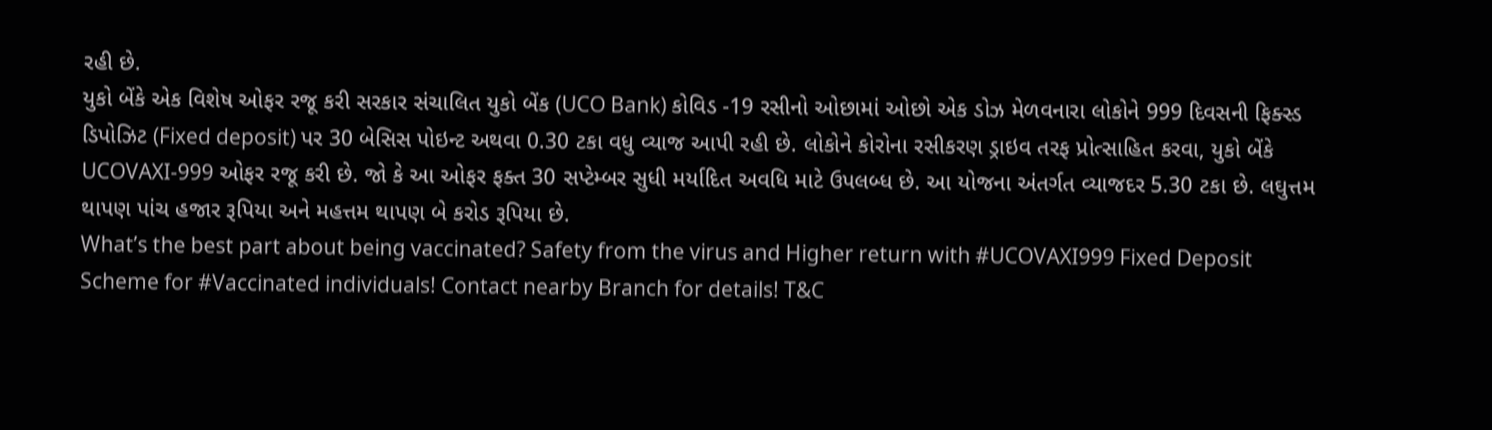રહી છે.
યુકો બેંકે એક વિશેષ ઓફર રજૂ કરી સરકાર સંચાલિત યુકો બેંક (UCO Bank) કોવિડ -19 રસીનો ઓછામાં ઓછો એક ડોઝ મેળવનારા લોકોને 999 દિવસની ફિક્સ્ડ ડિપોઝિટ (Fixed deposit) પર 30 બેસિસ પોઇન્ટ અથવા 0.30 ટકા વધુ વ્યાજ આપી રહી છે. લોકોને કોરોના રસીકરણ ડ્રાઇવ તરફ પ્રોત્સાહિત કરવા, યુકો બેંકે UCOVAXI-999 ઓફર રજૂ કરી છે. જો કે આ ઓફર ફક્ત 30 સપ્ટેમ્બર સુધી મર્યાદિત અવધિ માટે ઉપલબ્ધ છે. આ યોજના અંતર્ગત વ્યાજદર 5.30 ટકા છે. લઘુત્તમ થાપણ પાંચ હજાર રૂપિયા અને મહત્તમ થાપણ બે કરોડ રૂપિયા છે.
What’s the best part about being vaccinated? Safety from the virus and Higher return with #UCOVAXI999 Fixed Deposit Scheme for #Vaccinated individuals! Contact nearby Branch for details! T&C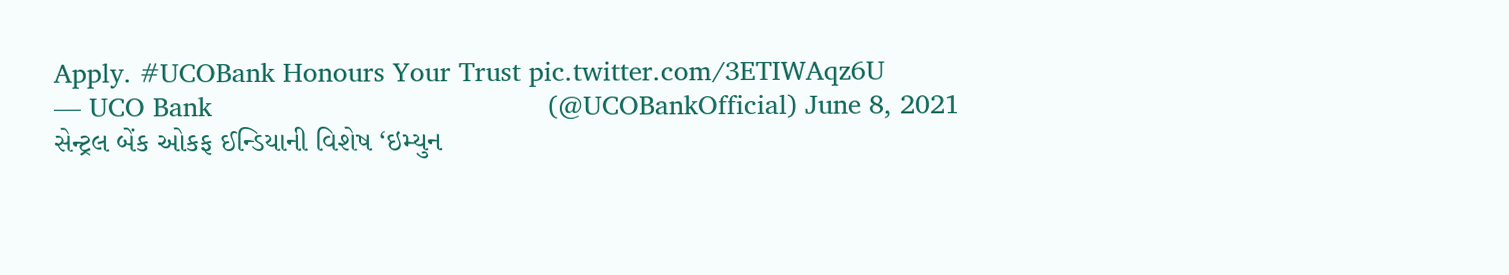Apply. #UCOBank Honours Your Trust pic.twitter.com/3ETIWAqz6U
— UCO Bank                                          (@UCOBankOfficial) June 8, 2021
સેન્ટ્રલ બેંક ઓકફ ઈન્ડિયાની વિશેષ ‘ઇમ્યુન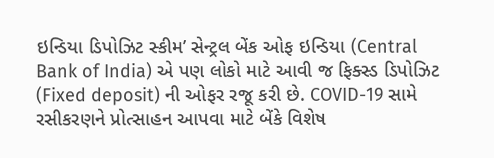ઇન્ડિયા ડિપોઝિટ સ્કીમ’ સેન્ટ્રલ બેંક ઓફ ઇન્ડિયા (Central Bank of India) એ પણ લોકો માટે આવી જ ફિક્સ્ડ ડિપોઝિટ (Fixed deposit) ની ઓફર રજૂ કરી છે. COVID-19 સામે રસીકરણને પ્રોત્સાહન આપવા માટે બેંકે વિશેષ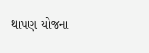થાપણ યોજના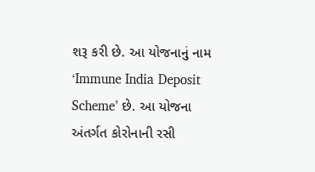શરૂ કરી છે. આ યોજનાનું નામ ‘Immune India Deposit Scheme’ છે. આ યોજના અંતર્ગત કોરોનાની રસી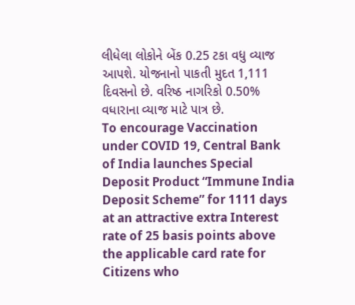લીધેલા લોકોને બેંક 0.25 ટકા વધુ વ્યાજ આપશે. યોજનાનો પાકતી મુદત 1,111 દિવસનો છે. વરિષ્ઠ નાગરિકો 0.50% વધારાના વ્યાજ માટે પાત્ર છે.
To encourage Vaccination under COVID 19, Central Bank of India launches Special Deposit Product “Immune India Deposit Scheme” for 1111 days at an attractive extra Interest rate of 25 basis points above the applicable card rate for Citizens who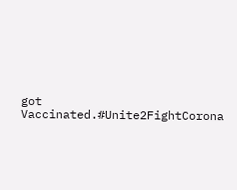got Vaccinated.#Unite2FightCorona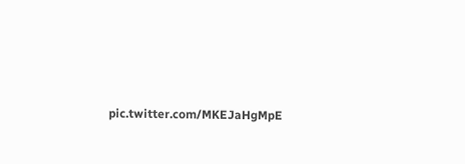pic.twitter.com/MKEJaHgMpE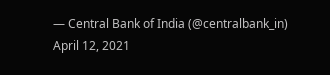— Central Bank of India (@centralbank_in) April 12, 2021